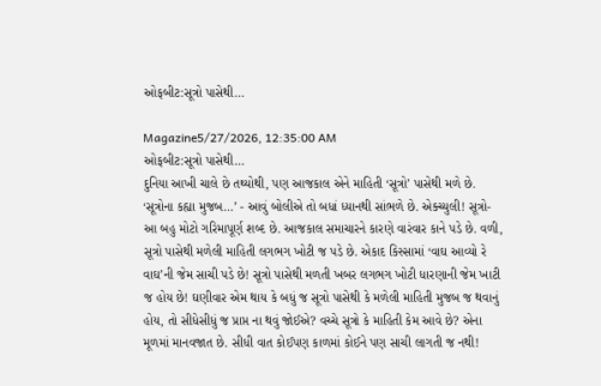ઓફબીટ:સૂત્રો પાસેથી…

Magazine5/27/2026, 12:35:00 AM
ઓફબીટ:સૂત્રો પાસેથી…
દુનિયા આખી ચાલે છે તથ્યોથી, પણ આજકાલ એને માહિતી ‘સૂત્રો’ પાસેથી મળે છે. ‘સૂત્રોના કહ્યા મુજબ…’ - આવું બોલીએ તો બધાં ધ્યાનથી સાંભળે છે. એક્ચ્યુલી! સૂત્રો- આ બહુ મોટો ગરિમાપૂર્ણ શબ્દ છે. આજકાલ સમાચારને કારણે વારંવાર કાને પડે છે. વળી, સૂત્રો પાસેથી મળેલી માહિતી લગભગ ખોટી જ પડે છે. એકાદ કિસ્સામાં ‘વાઘ આવ્યો રે વાઘ’ની જેમ સાચી પડે છે! સૂત્રો પાસેથી મળતી ખબર લગભગ ખોટી ધારણાની જેમ ખાટી જ હોય છે! ઘણીવાર એમ થાય કે બધું જ સૂત્રો પાસેથી કે મળેલી માહિતી મુજબ જ થવાનું હોય, તો સીધેસીધું જ પ્રાપ્ત ના થવું જોઈએ? વચ્ચે સૂત્રો કે માહિતી કેમ આવે છે? એના મૂળમાં માનવજાત છે. સીધી વાત કોઈપણ કાળમાં કોઈને પણ સાચી લાગતી જ નથી!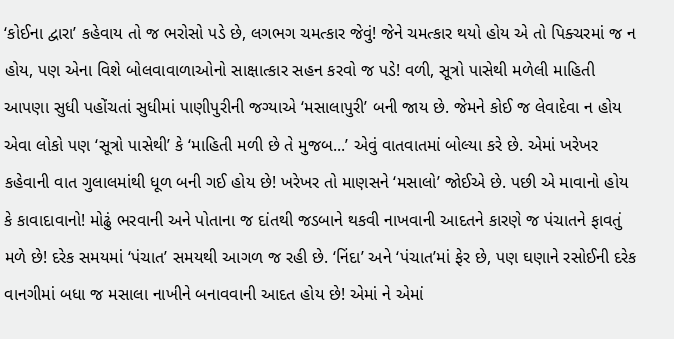‘કોઈના દ્વારા’ કહેવાય તો જ ભરોસો પડે છે, લગભગ ચમત્કાર જેવું! જેને ચમત્કાર થયો હોય એ તો પિક્ચરમાં જ ન હોય, પણ એના વિશે બોલવાવાળાઓનો સાક્ષાત્કાર સહન કરવો જ પડે! વળી, સૂત્રો પાસેથી મળેલી માહિતી આપણા સુધી પહોંચતાં સુધીમાં પાણીપુરીની જગ્યાએ ‘મસાલાપુરી’ બની જાય છે. જેમને કોઈ જ લેવાદેવા ન હોય એવા લોકો પણ ‘સૂત્રો પાસેથી’ કે ‘માહિતી મળી છે તે મુજબ...’ એવું વાતવાતમાં બોલ્યા કરે છે. એમાં ખરેખર કહેવાની વાત ગુલાલમાંથી ધૂળ બની ગઈ હોય છે! ખરેખર તો માણસને ‘મસાલો’ જોઈએ છે. પછી એ માવાનો હોય કે કાવાદાવાનો! મોઢું ભરવાની અને પોતાના જ દાંતથી જડબાને થકવી નાખવાની આદતને કારણે જ પંચાતને ફાવતું મળે છે! દરેક સમયમાં ‘પંચાત’ સમયથી આગળ જ રહી છે. ‘નિંદા’ અને ‘પંચાત’માં ફેર છે, પણ ઘણાને રસોઈની દરેક વાનગીમાં બધા જ મસાલા નાખીને બનાવવાની આદત હોય છે! એમાં ને એમાં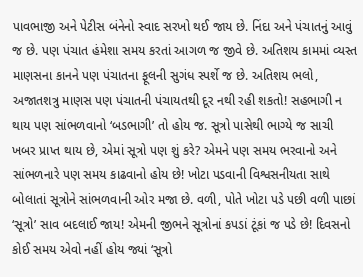પાવભાજી અને પેટીસ બંનેનો સ્વાદ સરખો થઈ જાય છે. નિંદા અને પંચાતનું આવું જ છે. પણ પંચાત હંમેશા સમય કરતાં આગળ જ જીવે છે. અતિશય કામમાં વ્યસ્ત માણસના કાનને પણ પંચાતના ફૂલની સુગંધ સ્પર્શે જ છે. અતિશય ભલો, અજાતશત્રુ માણસ પણ પંચાતની પંચાયતથી દૂર નથી રહી શકતો! સહભાગી ન થાય પણ સાંભળવાનો ‘બડભાગી’ તો હોય જ. સૂત્રો પાસેથી ભાગ્યે જ સાચી ખબર પ્રાપ્ત થાય છે, એમાં સૂત્રો પણ શું કરે? એમને પણ સમય ભરવાનો અને સાંભળનારે પણ સમય કાઢવાનો હોય છે! ખોટા પડવાની વિશ્વસનીયતા સાથે બોલાતાં સૂત્રોને સાંભળવાની ઓર મજા છે. વળી, પોતે ખોટા પડે પછી વળી પાછાં ‘સૂત્રો’ સાવ બદલાઈ જાય! એમની જીભને સૂત્રોનાં કપડાં ટૂંકાં જ પડે છે! દિવસનો કોઈ સમય એવો નહીં હોય જ્યાં ‘સૂત્રો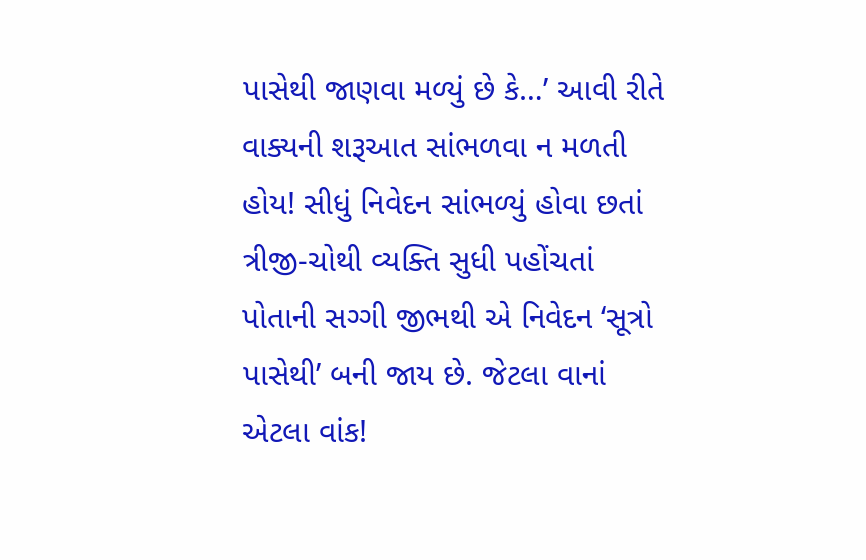પાસેથી જાણવા મળ્યું છે કે…’ આવી રીતે વાક્યની શરૂઆત સાંભળવા ન મળતી હોય! સીધું નિવેદન સાંભળ્યું હોવા છતાં ત્રીજી-ચોથી વ્યક્તિ સુધી પહોંચતાં પોતાની સગ્ગી જીભથી એ નિવેદન ‘સૂત્રો પાસેથી’ બની જાય છે. જેટલા વાનાં એટલા વાંક!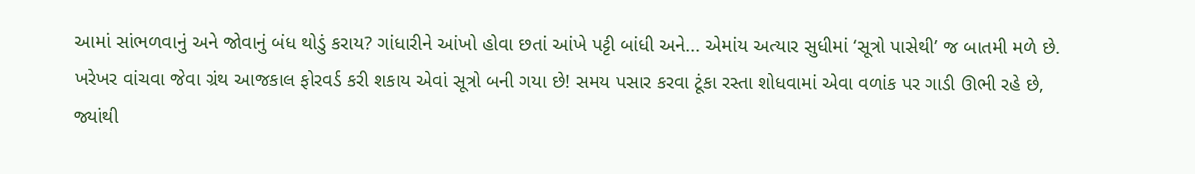આમાં સાંભળવાનું અને જોવાનું બંધ થોડું કરાય? ગાંધારીને આંખો હોવા છતાં આંખે પટ્ટી બાંધી અને... એમાંય અત્યાર સુધીમાં ‘સૂત્રો પાસેથી’ જ બાતમી મળે છે. ખરેખર વાંચવા જેવા ગ્રંથ આજકાલ ફોરવર્ડ કરી શકાય એવાં સૂત્રો બની ગયા છે! સમય પસાર કરવા ટૂંકા રસ્તા શોધવામાં એવા વળાંક પર ગાડી ઊભી રહે છે, જ્યાંથી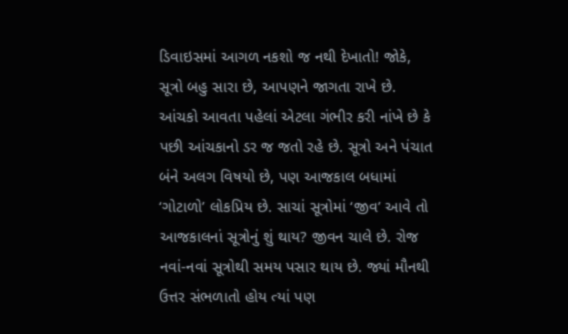ડિવાઇસમાં આગળ નકશો જ નથી દેખાતો! જોકે, સૂત્રો બહુ સારા છે, આપણને જાગતા રાખે છે. આંચકો આવતા પહેલાં એટલા ગંભીર કરી નાંખે છે કે પછી આંચકાનો ડર જ જતો રહે છે. સૂત્રો અને પંચાત બંને અલગ વિષયો છે, પણ આજકાલ બધામાં ‘ગોટાળો’ લોકપ્રિય છે. સાચાં સૂત્રોમાં ‘જીવ’ આવે તો આજકાલનાં સૂત્રોનું શું થાય? જીવન ચાલે છે. રોજ નવાં-નવાં સૂત્રોથી સમય પસાર થાય છે. જ્યાં મૌનથી ઉત્તર સંભળાતો હોય ત્યાં પણ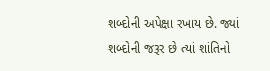શબ્દોની અપેક્ષા રખાય છે. જ્યાં શબ્દોની જરૂર છે ત્યાં શાંતિનો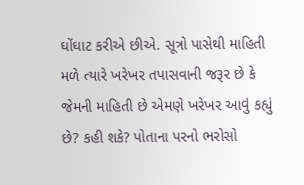ઘોંઘાટ કરીએ છીએ. સૂત્રો પાસેથી માહિતી મળે ત્યારે ખરેખર તપાસવાની જરૂર છે કે જેમની માહિતી છે એમણે ખરેખર આવું કહ્યું છે? કહી શકે? પોતાના પરનો ભરોસો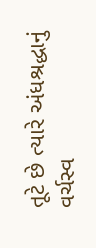તૂટે છે ત્યારે અંધશ્રદ્ધાનું વર્ચસ્વ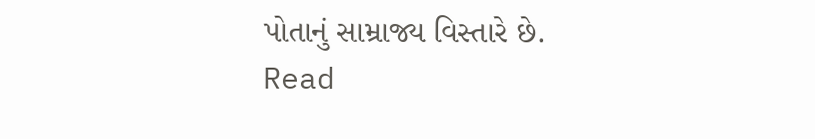પોતાનું સામ્રાજ્ય વિસ્તારે છે.
Read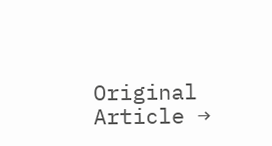Original Article →